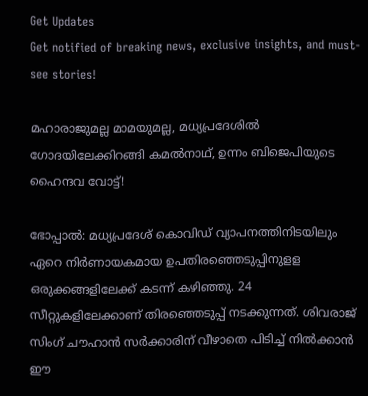Get Updates
Get notified of breaking news, exclusive insights, and must-see stories!

മഹാരാജുമല്ല മാമയുമല്ല, മധ്യപ്രദേശിൽ ഗോദയിലേക്കിറങ്ങി കമൽനാഥ്, ഉന്നം ബിജെപിയുടെ ഹൈന്ദവ വോട്ട്!

ഭോപ്പാല്‍: മധ്യപ്രദേശ് കൊവിഡ് വ്യാപനത്തിനിടയിലും ഏറെ നിര്‍ണായകമായ ഉപതിരഞ്ഞെടുപ്പിനുളള ഒരുക്കങ്ങളിലേക്ക് കടന്ന് കഴിഞ്ഞു. 24 സീറ്റുകളിലേക്കാണ് തിരഞ്ഞെടുപ്പ് നടക്കുന്നത്. ശിവരാജ് സിംഗ് ചൗഹാന്‍ സര്‍ക്കാരിന് വീഴാതെ പിടിച്ച് നില്‍ക്കാന്‍ ഈ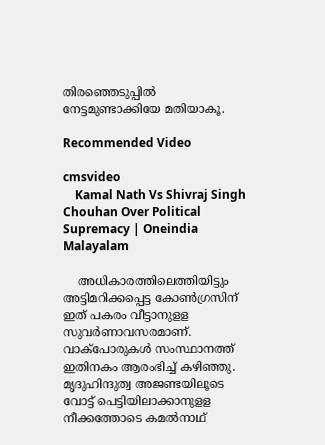തിരഞ്ഞെടുപ്പില്‍ നേട്ടമുണ്ടാക്കിയേ മതിയാകൂ.

Recommended Video

cmsvideo
    Kamal Nath Vs Shivraj Singh Chouhan Over Political Supremacy | Oneindia Malayalam

    അധികാരത്തിലെത്തിയിട്ടും അട്ടിമറിക്കപ്പെട്ട കോണ്‍ഗ്രസിന് ഇത് പകരം വീട്ടാനുളള സുവര്‍ണാവസരമാണ്. വാക്‌പോരുകള്‍ സംസ്ഥാനത്ത് ഇതിനകം ആരംഭിച്ച് കഴിഞ്ഞു. മൃദുഹിന്ദുത്വ അജണ്ടയിലൂടെ വോട്ട് പെട്ടിയിലാക്കാനുളള നീക്കത്തോടെ കമല്‍നാഥ്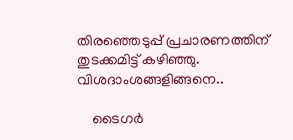തിരഞ്ഞെടുപ്പ് പ്രചാരണത്തിന് തുടക്കമിട്ട് കഴിഞ്ഞു. വിശദാംശങ്ങളിങ്ങനെ..

    ടൈഗര്‍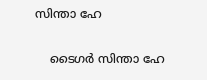സിന്താ ഹേ

    ടൈഗര്‍ സിന്താ ഹേ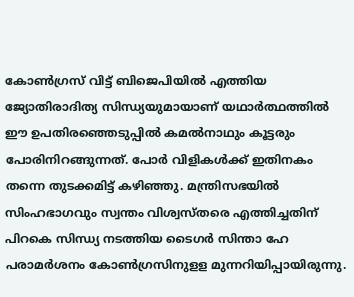കോണ്‍ഗ്രസ് വിട്ട് ബിജെപിയില്‍ എത്തിയ ജ്യോതിരാദിത്യ സിന്ധ്യയുമായാണ് യഥാര്‍ത്ഥത്തില്‍ ഈ ഉപതിരഞ്ഞെടുപ്പില്‍ കമല്‍നാഥും കൂട്ടരും പോരിനിറങ്ങുന്നത്. പോര്‍ വിളികള്‍ക്ക് ഇതിനകം തന്നെ തുടക്കമിട്ട് കഴിഞ്ഞു. മന്ത്രിസഭയില്‍ സിംഹഭാഗവും സ്വന്തം വിശ്വസ്തരെ എത്തിച്ചതിന് പിറകെ സിന്ധ്യ നടത്തിയ ടൈഗര്‍ സിന്താ ഹേ പരാമര്‍ശനം കോണ്‍ഗ്രസിനുളള മുന്നറിയിപ്പായിരുന്നു.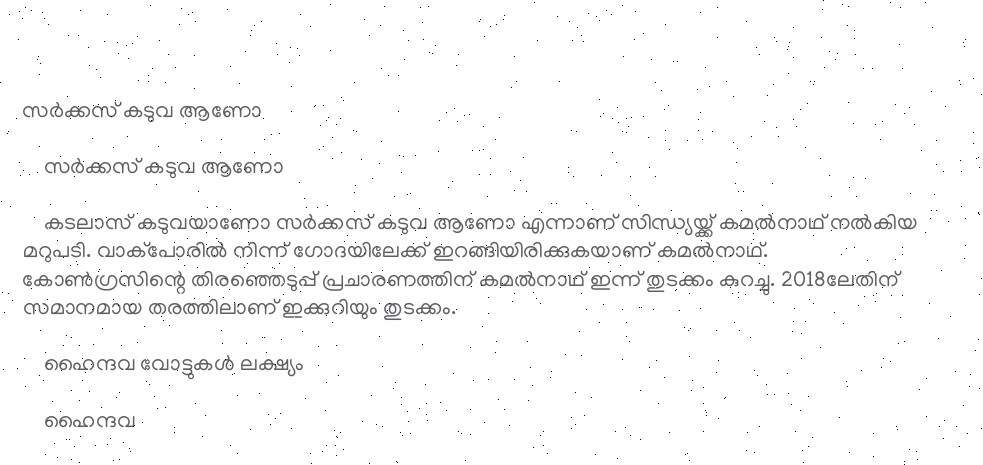സര്‍ക്കസ് കടുവ ആണോ

    സര്‍ക്കസ് കടുവ ആണോ

    കടലാസ് കടുവയാണോ സര്‍ക്കസ് കടുവ ആണോ എന്നാണ് സിന്ധ്യയ്ക്ക് കമല്‍നാഥ് നല്‍കിയ മറുപടി. വാക്‌പോരില്‍ നിന്ന് ഗോദയിലേക്ക് ഇറങ്ങിയിരിക്കുകയാണ് കമല്‍നാഥ്. കോണ്‍ഗ്രസിന്റെ തിരഞ്ഞെടുപ്പ് പ്രചാരണത്തിന് കമല്‍നാഥ് ഇന്ന് തുടക്കം കുറച്ചു. 2018ലേതിന് സമാനമായ തരത്തിലാണ് ഇക്കുറിയും തുടക്കം.

    ഹൈന്ദവ വോട്ടുകൾ ലക്ഷ്യം

    ഹൈന്ദവ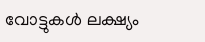വോട്ടുകൾ ലക്ഷ്യം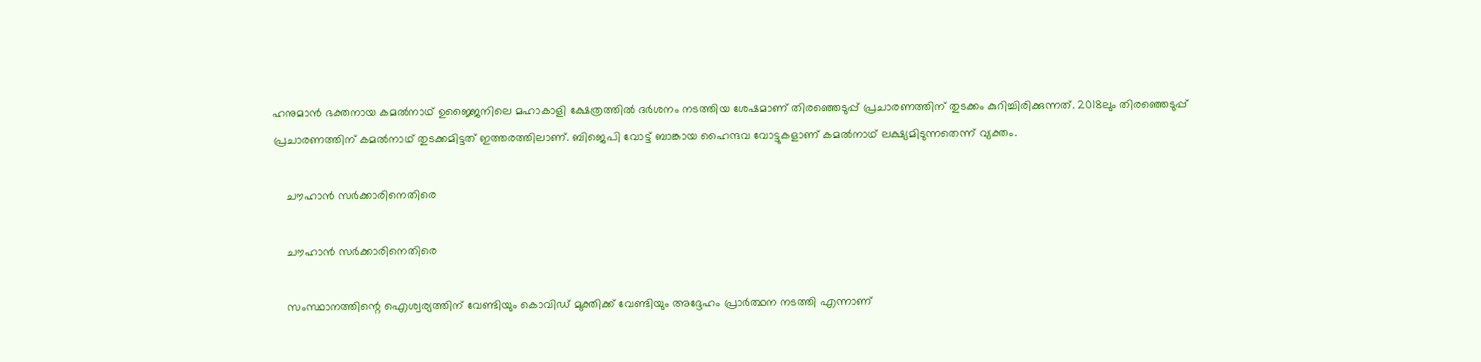ഹനുമാന്‍ ഭക്തനായ കമല്‍നാഥ് ഉജ്ജൈനിലെ മഹാകാളി ക്ഷേത്രത്തില്‍ ദര്‍ശനം നടത്തിയ ശേഷമാണ് തിരഞ്ഞെടുപ്പ് പ്രചാരണത്തിന് തുടക്കം കുറിച്ചിരിക്കുന്നത്. 2018ലും തിരഞ്ഞെടുപ്പ് പ്രചാരണത്തിന് കമല്‍നാഥ് തുടക്കമിട്ടത് ഇത്തരത്തിലാണ്. ബിജെപി വോട്ട് ബാങ്കായ ഹൈന്ദവ വോട്ടുകളാണ് കമല്‍നാഥ് ലക്ഷ്യമിടുന്നതെന്ന് വ്യക്തം.

    ചൗഹാന്‍ സര്‍ക്കാരിനെതിരെ

    ചൗഹാന്‍ സര്‍ക്കാരിനെതിരെ

    സംസ്ഥാനത്തിന്റെ ഐശ്വര്യത്തിന് വേണ്ടിയും കൊവിഡ് മുക്തിക്ക് വേണ്ടിയും അദ്ദേഹം പ്രാര്‍ത്ഥന നടത്തി എന്നാണ്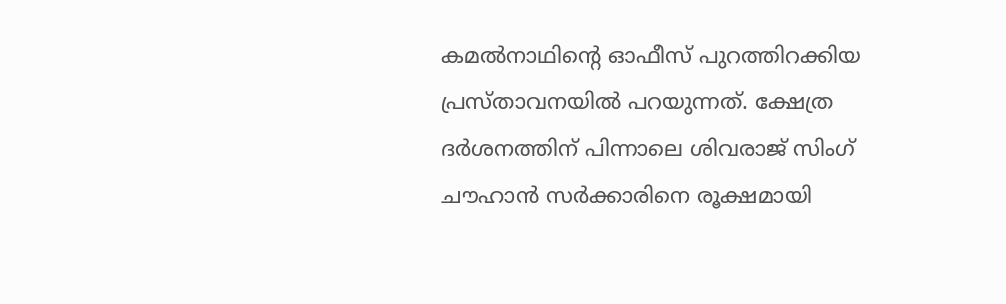കമല്‍നാഥിന്റെ ഓഫീസ് പുറത്തിറക്കിയ പ്രസ്താവനയില്‍ പറയുന്നത്. ക്ഷേത്ര ദര്‍ശനത്തിന് പിന്നാലെ ശിവരാജ് സിംഗ് ചൗഹാന്‍ സര്‍ക്കാരിനെ രൂക്ഷമായി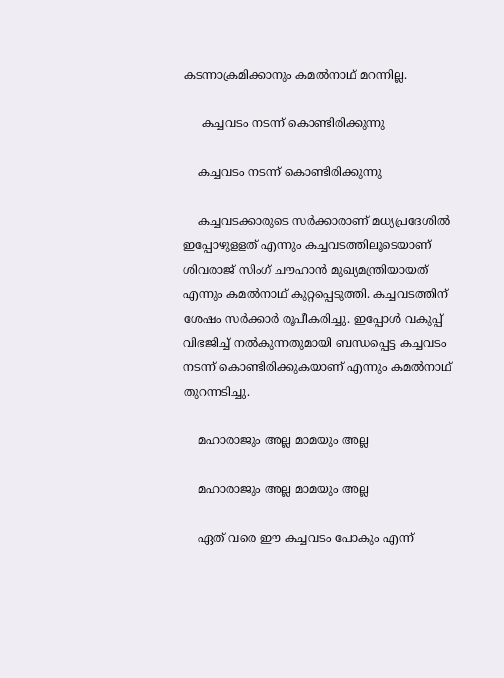കടന്നാക്രമിക്കാനും കമല്‍നാഥ് മറന്നില്ല.

     കച്ചവടം നടന്ന് കൊണ്ടിരിക്കുന്നു

    കച്ചവടം നടന്ന് കൊണ്ടിരിക്കുന്നു

    കച്ചവടക്കാരുടെ സര്‍ക്കാരാണ് മധ്യപ്രദേശില്‍ ഇപ്പോഴുളളത് എന്നും കച്ചവടത്തിലൂടെയാണ് ശിവരാജ് സിംഗ് ചൗഹാന്‍ മുഖ്യമന്ത്രിയായത് എന്നും കമല്‍നാഥ് കുറ്റപ്പെടുത്തി. കച്ചവടത്തിന് ശേഷം സര്‍ക്കാര്‍ രൂപീകരിച്ചു. ഇപ്പോള്‍ വകുപ്പ് വിഭജിച്ച് നല്‍കുന്നതുമായി ബന്ധപ്പെട്ട കച്ചവടം നടന്ന് കൊണ്ടിരിക്കുകയാണ് എന്നും കമല്‍നാഥ് തുറന്നടിച്ചു.

    മഹാരാജും അല്ല മാമയും അല്ല

    മഹാരാജും അല്ല മാമയും അല്ല

    ഏത് വരെ ഈ കച്ചവടം പോകും എന്ന്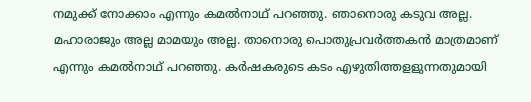നമുക്ക് നോക്കാം എന്നും കമല്‍നാഥ് പറഞ്ഞു. ഞാനൊരു കടുവ അല്ല. മഹാരാജും അല്ല മാമയും അല്ല. താനൊരു പൊതുപ്രവര്‍ത്തകന്‍ മാത്രമാണ് എന്നും കമല്‍നാഥ് പറഞ്ഞു. കര്‍ഷകരുടെ കടം എഴുതിത്തളളുന്നതുമായി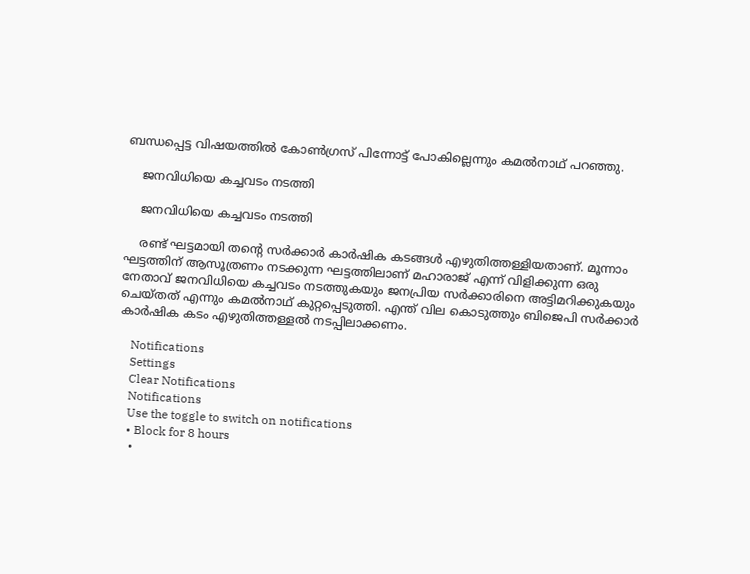ബന്ധപ്പെട്ട വിഷയത്തില്‍ കോണ്‍ഗ്രസ് പിന്നോട്ട് പോകില്ലെന്നും കമല്‍നാഥ് പറഞ്ഞു.

    ജനവിധിയെ കച്ചവടം നടത്തി

    ജനവിധിയെ കച്ചവടം നടത്തി

    രണ്ട് ഘട്ടമായി തന്റെ സര്‍ക്കാര്‍ കാര്‍ഷിക കടങ്ങള്‍ എഴുതിത്തള്ളിയതാണ്. മൂന്നാം ഘട്ടത്തിന് ആസൂത്രണം നടക്കുന്ന ഘട്ടത്തിലാണ് മഹാരാജ് എന്ന് വിളിക്കുന്ന ഒരു നേതാവ് ജനവിധിയെ കച്ചവടം നടത്തുകയും ജനപ്രിയ സര്‍ക്കാരിനെ അട്ടിമറിക്കുകയും ചെയ്തത് എന്നും കമല്‍നാഥ് കുറ്റപ്പെടുത്തി. എന്ത് വില കൊടുത്തും ബിജെപി സര്‍ക്കാര്‍ കാര്‍ഷിക കടം എഴുതിത്തള്ളല്‍ നടപ്പിലാക്കണം.

    Notifications
    Settings
    Clear Notifications
    Notifications
    Use the toggle to switch on notifications
    • Block for 8 hours
    •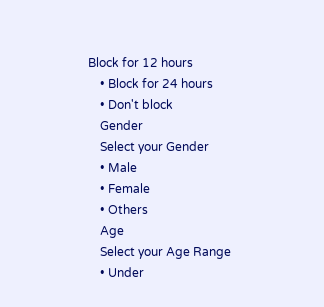Block for 12 hours
    • Block for 24 hours
    • Don't block
    Gender
    Select your Gender
    • Male
    • Female
    • Others
    Age
    Select your Age Range
    • Under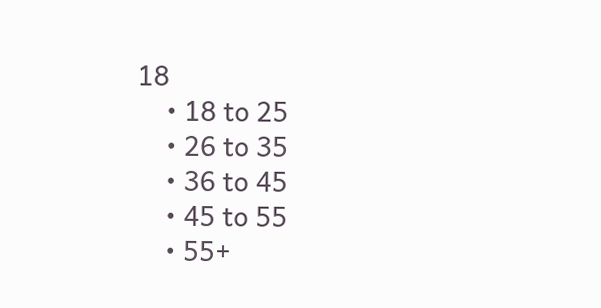18
    • 18 to 25
    • 26 to 35
    • 36 to 45
    • 45 to 55
    • 55+